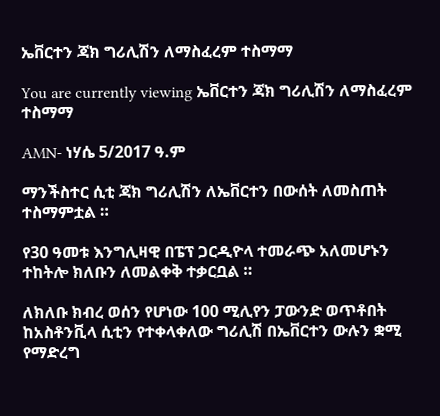ኤቨርተን ጃክ ግሪሊሽን ለማስፈረም ተስማማ

You are currently viewing ኤቨርተን ጃክ ግሪሊሽን ለማስፈረም ተስማማ

AMN- ነሃሴ 5/2017 ዓ.ም

ማንችስተር ሲቲ ጃክ ግሪሊሽን ለኤቨርተን በውሰት ለመስጠት ተስማምቷል ።

የ30 ዓመቱ እንግሊዛዊ በፔፕ ጋርዲዮላ ተመራጭ አለመሆኑን ተከትሎ ክለቡን ለመልቀቅ ተቃርቧል ።

ለክለቡ ክብረ ወሰን የሆነው 100 ሚሊየን ፓውንድ ወጥቶበት ከአስቶንቪላ ሲቲን የተቀላቀለው ግሪሊሽ በኤቨርተን ውሉን ቋሚ የማድረግ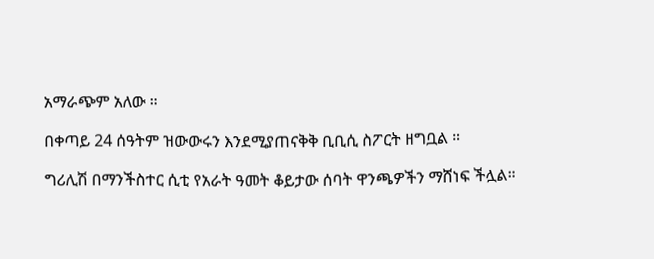አማራጭም አለው ።

በቀጣይ 24 ሰዓትም ዝውውሩን እንደሚያጠናቅቅ ቢቢሲ ስፖርት ዘግቧል ።

ግሪሊሽ በማንችስተር ሲቲ የአራት ዓመት ቆይታው ሰባት ዋንጫዎችን ማሸነፍ ችሏል።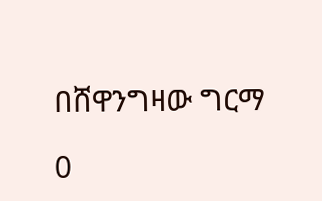በሸዋንግዛው ግርማ

0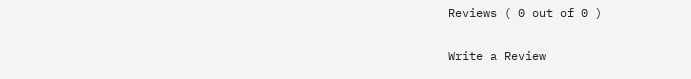Reviews ( 0 out of 0 )

Write a Review